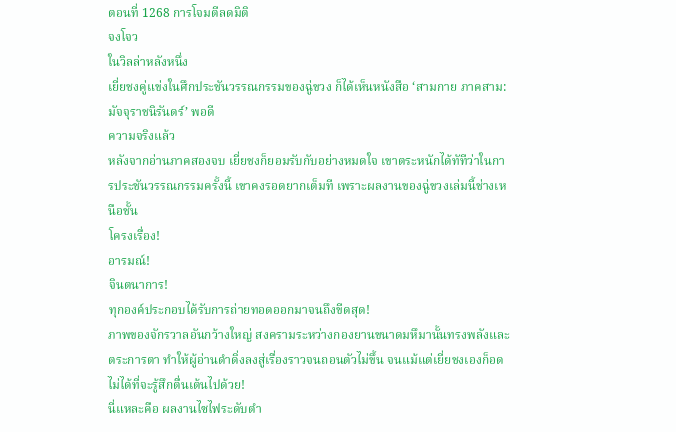ตอนที่ 1268 การโจมตีลดมิติ
จงโจว
ในวิลล่าหลังหนึ่ง
เยี่ยชงคู่แข่งในศึกประชันวรรณกรรมของฉู่ขวง ก็ได้เห็นหนังสือ ‘สามกาย ภาคสาม: มัจจุราชนิรันดร์’ พอดี
ความจริงแล้ว
หลังจากอ่านภาคสองจบ เยี่ยชงก็ยอมรับกับอย่างหมดใจ เขาตระหนักได้ทัทีว่าในการประชันวรรณกรรมครั้งนี้ เขาคงรอดยากเต็มที เพราะผลงานของฉู่ขวงเล่มนี้ช่างเหนือชั้น
โครงเรื่อง!
อารมณ์!
จินตนาการ!
ทุกองค์ประกอบได้รับการถ่ายทอดออกมาจนถึงขีดสุด!
ภาพของจักรวาลอันกว้างใหญ่ สงครามระหว่างกองยานขนาดมหึมานั้นทรงพลังและตระการตา ทำให้ผู้อ่านดำดิ่งลงสู่เรื่องราวจนถอนตัวไม่ขึ้น จนแม้แต่เยี่ยชงเองก็อดไม่ได้ที่จะรู้สึกตื่นเต้นไปด้วย!
นี่แหละคือ ผลงานไซไฟระดับตำ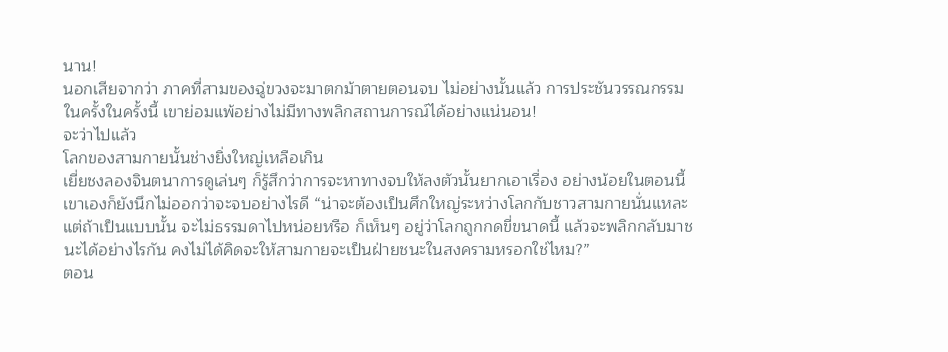นาน!
นอกเสียจากว่า ภาคที่สามของฉู่ขวงจะมาตกม้าตายตอนจบ ไม่อย่างนั้นแล้ว การประชันวรรณกรรมในครั้งในครั้งนี้ เขาย่อมแพ้อย่างไม่มีทางพลิกสถานการณ์ได้อย่างแน่นอน!
จะว่าไปแล้ว
โลกของสามกายนั้นช่างยิ่งใหญ่เหลือเกิน
เยี่ยชงลองจินตนาการดูเล่นๆ ก็รู้สึกว่าการจะหาทางจบให้ลงตัวนั้นยากเอาเรื่อง อย่างน้อยในตอนนี้เขาเองก็ยังนึกไม่ออกว่าจะจบอย่างไรดี “น่าจะต้องเป็นศึกใหญ่ระหว่างโลกกับชาวสามกายนั่นแหละ แต่ถ้าเป็นแบบนั้น จะไม่ธรรมดาไปหน่อยหรือ ก็เห็นๆ อยู่ว่าโลกถูกกดขี่ขนาดนี้ แล้วจะพลิกกลับมาชนะได้อย่างไรกัน คงไม่ได้คิดจะให้สามกายจะเป็นฝ่ายชนะในสงครามหรอกใช่ไหม?”
ตอน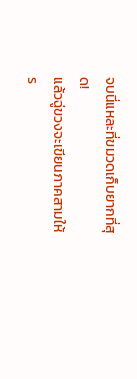จบนี่แหละที่ขมวดเก็บยากที่สุด!
แล้วฉู่ขวงจะเขียนภาคสามให้ร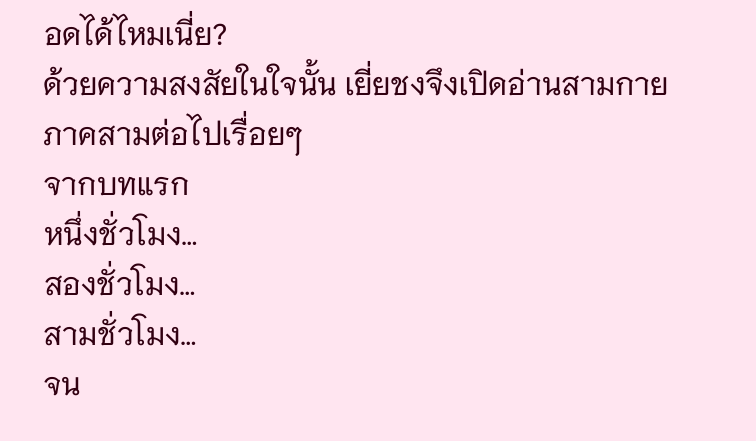อดได้ไหมเนี่ย?
ด้วยความสงสัยในใจนั้น เยี่ยชงจึงเปิดอ่านสามกายภาคสามต่อไปเรื่อยๆ
จากบทแรก
หนึ่งชั่วโมง…
สองชั่วโมง…
สามชั่วโมง…
จน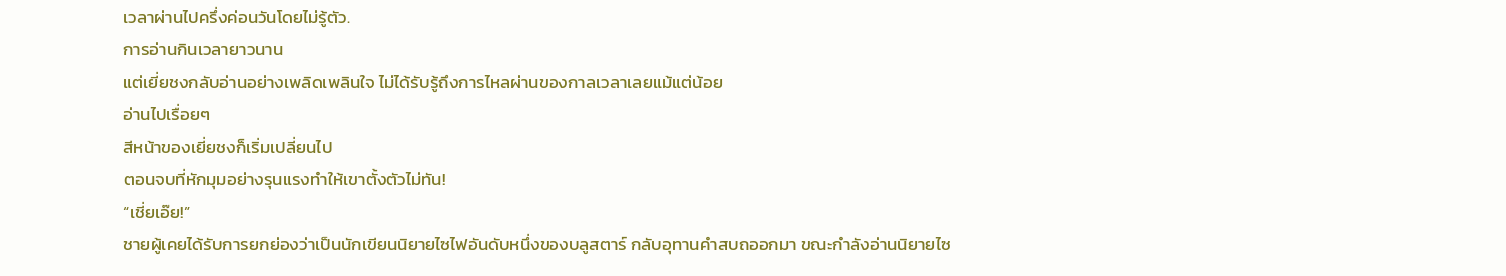เวลาผ่านไปครึ่งค่อนวันโดยไม่รู้ตัว.
การอ่านกินเวลายาวนาน
แต่เยี่ยชงกลับอ่านอย่างเพลิดเพลินใจ ไม่ได้รับรู้ถึงการไหลผ่านของกาลเวลาเลยแม้แต่น้อย
อ่านไปเรื่อยๆ
สีหน้าของเยี่ยชงก็เริ่มเปลี่ยนไป
ตอนจบที่หักมุมอย่างรุนแรงทำให้เขาตั้งตัวไม่ทัน!
“เชี่ยเอ๊ย!”
ชายผู้เคยได้รับการยกย่องว่าเป็นนักเขียนนิยายไซไฟอันดับหนึ่งของบลูสตาร์ กลับอุทานคำสบถออกมา ขณะกำลังอ่านนิยายไซ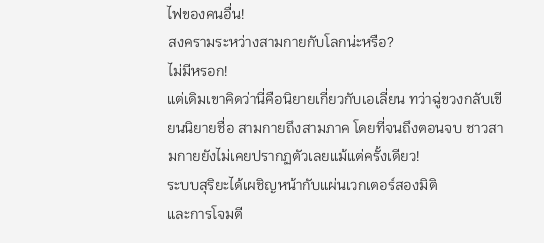ไฟของคนอื่น!
สงครามระหว่างสามกายกับโลกน่ะหรือ?
ไม่มีหรอก!
แต่เดิมเขาคิดว่านี่คือนิยายเกี่ยวกับเอเลี่ยน ทว่าฉู่ขวงกลับเขียนนิยายชื่อ สามกายถึงสามภาค โดยที่จนถึงตอนจบ ชาวสามกายยังไม่เคยปรากฏตัวเลยแม้แต่ครั้งเดียว!
ระบบสุริยะได้เผชิญหน้ากับแผ่นเวกเตอร์สองมิติ
และการโจมตี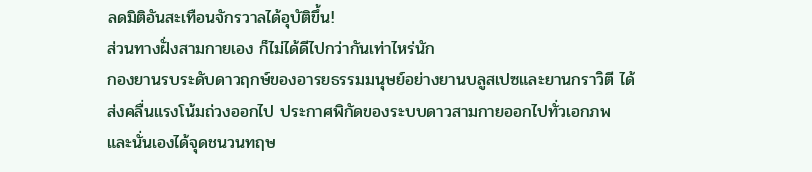ลดมิติอันสะเทือนจักรวาลได้อุบัติขึ้น!
ส่วนทางฝั่งสามกายเอง ก็ไม่ได้ดีไปกว่ากันเท่าไหร่นัก
กองยานรบระดับดาวฤกษ์ของอารยธรรมมนุษย์อย่างยานบลูสเปซและยานกราวิตี ได้ส่งคลื่นแรงโน้มถ่วงออกไป ประกาศพิกัดของระบบดาวสามกายออกไปทั่วเอกภพ และนั่นเองได้จุดชนวนทฤษ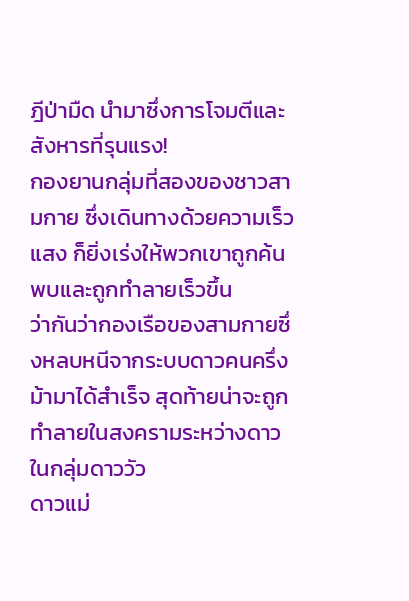ฎีป่ามืด นำมาซึ่งการโจมตีและสังหารที่รุนแรง!
กองยานกลุ่มที่สองของชาวสามกาย ซึ่งเดินทางด้วยความเร็วแสง ก็ยิ่งเร่งให้พวกเขาถูกค้นพบและถูกทำลายเร็วขึ้น
ว่ากันว่ากองเรือของสามกายซึ่งหลบหนีจากระบบดาวคนครึ่งม้ามาได้สำเร็จ สุดท้ายน่าจะถูกทำลายในสงครามระหว่างดาวในกลุ่มดาววัว
ดาวแม่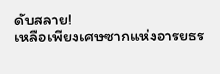ดับสลาย!
เหลือเพียงเศษซากแห่งอารยธร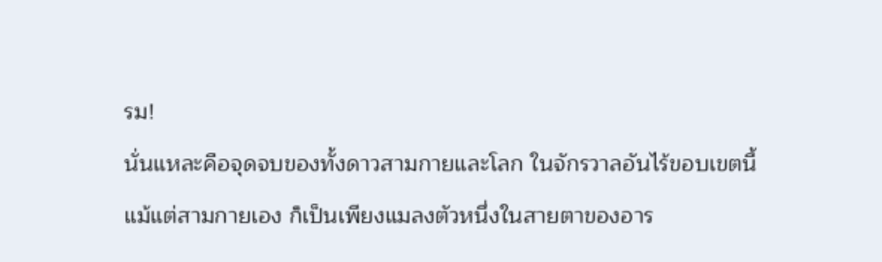รม!
นั่นแหละคือจุดจบของทั้งดาวสามกายและโลก ในจักรวาลอันไร้ขอบเขตนี้ แม้แต่สามกายเอง ก็เป็นเพียงแมลงตัวหนึ่งในสายตาของอาร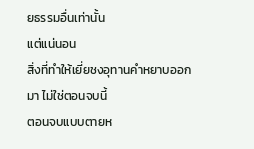ยธรรมอื่นเท่านั้น
แต่แน่นอน
สิ่งที่ทำให้เยี่ยชงอุทานคำหยาบออกมา ไม่ใช่ตอนจบนี้
ตอนจบแบบตายห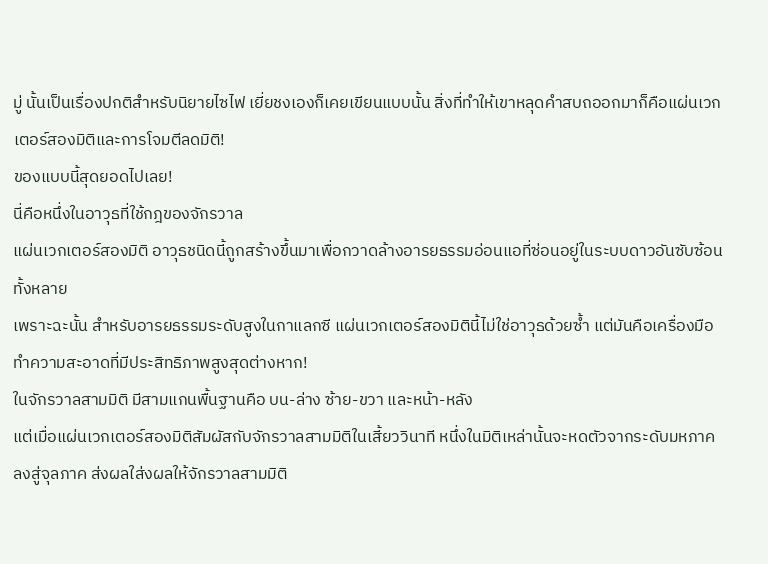มู่ นั้นเป็นเรื่องปกติสำหรับนิยายไซไฟ เยี่ยชงเองก็เคยเขียนแบบนั้น สิ่งที่ทำให้เขาหลุดคำสบถออกมาก็คือแผ่นเวกเตอร์สองมิติและการโจมตีลดมิติ!
ของแบบนี้สุดยอดไปเลย!
นี่คือหนึ่งในอาวุธที่ใช้กฎของจักรวาล
แผ่นเวกเตอร์สองมิติ อาวุธชนิดนี้ถูกสร้างขึ้นมาเพื่อกวาดล้างอารยธรรมอ่อนแอที่ซ่อนอยู่ในระบบดาวอันซับซ้อนทั้งหลาย
เพราะฉะนั้น สำหรับอารยธรรมระดับสูงในกาแลกซี แผ่นเวกเตอร์สองมิตินี้ไม่ใช่อาวุธด้วยซ้ำ แต่มันคือเครื่องมือทำความสะอาดที่มีประสิทธิภาพสูงสุดต่างหาก!
ในจักรวาลสามมิติ มีสามแกนพื้นฐานคือ บน-ล่าง ซ้าย-ขวา และหน้า-หลัง
แต่เมื่อแผ่นเวกเตอร์สองมิติสัมผัสกับจักรวาลสามมิติในเสี้ยววินาที หนึ่งในมิติเหล่านั้นจะหดตัวจากระดับมหภาคลงสู่จุลภาค ส่งผลใส่งผลให้จักรวาลสามมิติ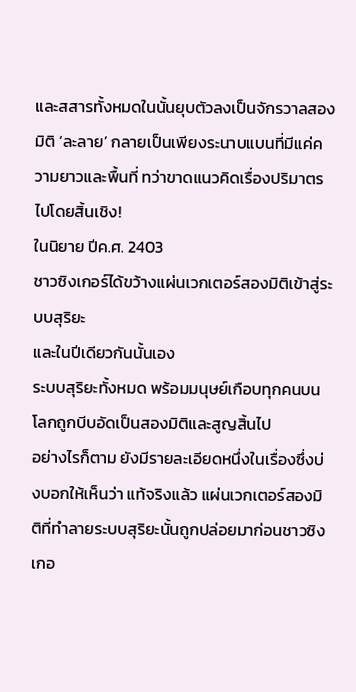และสสารทั้งหมดในนั้นยุบตัวลงเป็นจักรวาลสองมิติ ‘ละลาย’ กลายเป็นเพียงระนาบแบนที่มีแค่ความยาวและพื้นที่ ทว่าขาดแนวคิดเรื่องปริมาตรไปโดยสิ้นเชิง!
ในนิยาย ปีค.ศ. 2403
ชาวซิงเกอร์ได้ขว้างแผ่นเวกเตอร์สองมิติเข้าสู่ระบบสุริยะ
และในปีเดียวกันนั้นเอง
ระบบสุริยะทั้งหมด พร้อมมนุษย์เกือบทุกคนบนโลกถูกบีบอัดเป็นสองมิติและสูญสิ้นไป
อย่างไรก็ตาม ยังมีรายละเอียดหนึ่งในเรื่องซึ่งบ่งบอกให้เห็นว่า แท้จริงแล้ว แผ่นเวกเตอร์สองมิติที่ทำลายระบบสุริยะนั้นถูกปล่อยมาก่อนชาวซิงเกอ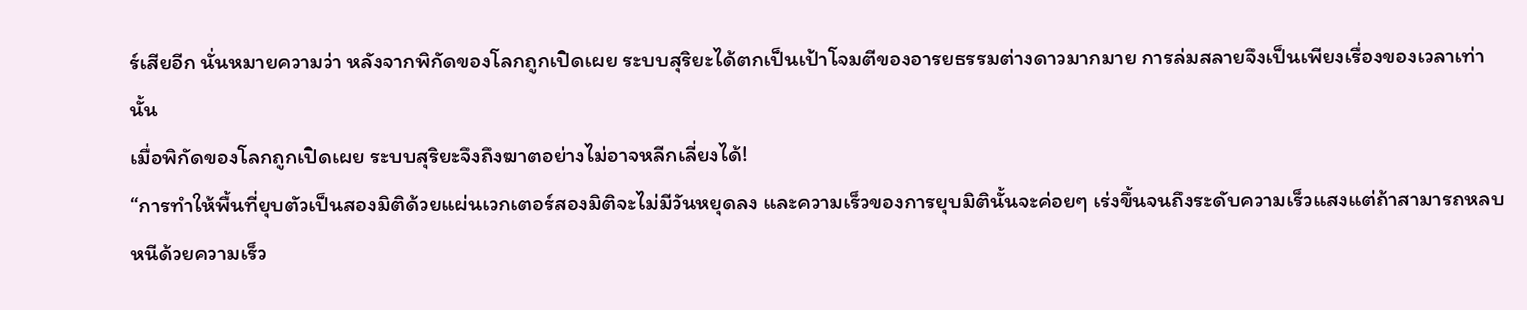ร์เสียอีก นั่นหมายความว่า หลังจากพิกัดของโลกถูกเปิดเผย ระบบสุริยะได้ตกเป็นเป้าโจมตีของอารยธรรมต่างดาวมากมาย การล่มสลายจึงเป็นเพียงเรื่องของเวลาเท่านั้น
เมื่อพิกัดของโลกถูกเปิดเผย ระบบสุริยะจึงถึงฆาตอย่างไม่อาจหลีกเลี่ยงได้!
“การทำให้พื้นที่ยุบตัวเป็นสองมิติด้วยแผ่นเวกเตอร์สองมิติจะไม่มีวันหยุดลง และความเร็วของการยุบมิตินั้นจะค่อยๆ เร่งขึ้นจนถึงระดับความเร็วแสงแต่ถ้าสามารถหลบหนีด้วยความเร็ว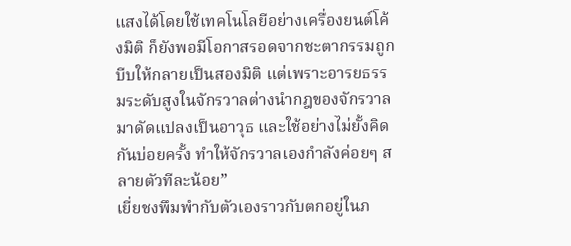แสงได้โดยใช้เทคโนโลยีอย่างเครื่องยนต์โค้งมิติ ก็ยังพอมีโอกาสรอดจากชะตากรรมถูกบีบให้กลายเป็นสองมิติ แต่เพราะอารยธรรมระดับสูงในจักรวาลต่างนำกฎของจักรวาลมาดัดแปลงเป็นอาวุธ และใช้อย่างไม่ยั้งคิดกันบ่อยครั้ง ทำให้จักรวาลเองกำลังค่อยๆ สลายตัวทีละน้อย”
เยี่ยชงพึมพำกับตัวเองราวกับตกอยู่ในภ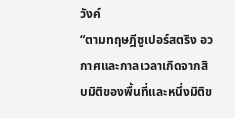วังค์
“ตามทฤษฎีซูเปอร์สตริง อวกาศและกาลเวลาเกิดจากสิบมิติของพื้นที่และหนึ่งมิติข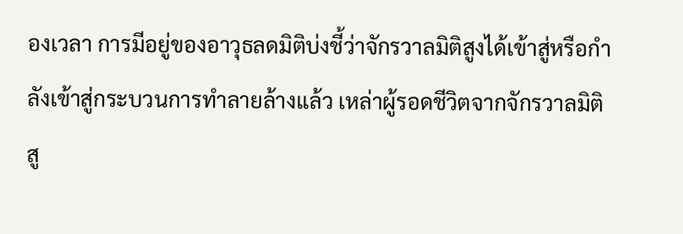องเวลา การมีอยู่ของอาวุธลดมิติบ่งชี้ว่าจักรวาลมิติสูงได้เข้าสู่หรือกำลังเข้าสู่กระบวนการทำลายล้างแล้ว เหล่าผู้รอดชีวิตจากจักรวาลมิติสู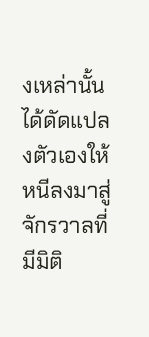งเหล่านั้น ได้ดัดแปลงตัวเองให้หนีลงมาสู่จักรวาลที่มีมิติ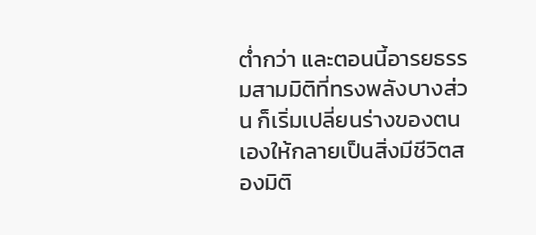ต่ำกว่า และตอนนี้อารยธรรมสามมิติที่ทรงพลังบางส่วน ก็เริ่มเปลี่ยนร่างของตนเองให้กลายเป็นสิ่งมีชีวิตสองมิติ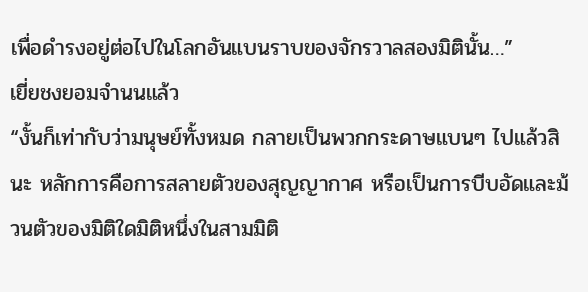เพื่อดำรงอยู่ต่อไปในโลกอันแบนราบของจักรวาลสองมิตินั้น…”
เยี่ยชงยอมจำนนแล้ว
“งั้นก็เท่ากับว่ามนุษย์ทั้งหมด กลายเป็นพวกกระดาษแบนๆ ไปแล้วสินะ หลักการคือการสลายตัวของสุญญากาศ หรือเป็นการบีบอัดและม้วนตัวของมิติใดมิติหนึ่งในสามมิติ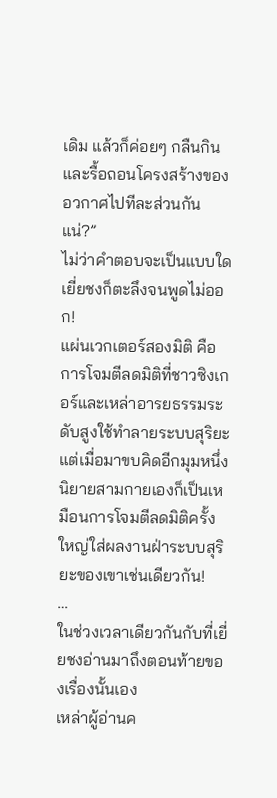เดิม แล้วก็ค่อยๆ กลืนกินและรื้อถอนโครงสร้างของอวกาศไปทีละส่วนกันแน่?”
ไม่ว่าคำตอบจะเป็นแบบใด เยี่ยชงก็ตะลึงจนพูดไม่ออก!
แผ่นเวกเตอร์สองมิติ คือการโจมตีลดมิติที่ชาวซิงเกอร์และเหล่าอารยธรรมระดับสูงใช้ทำลายระบบสุริยะ
แต่เมื่อมาขบคิดอีกมุมหนึ่ง นิยายสามกายเองก็เป็นเหมือนการโจมตีลดมิติครั้งใหญ่ใส่ผลงานฝ่าระบบสุริยะของเขาเช่นเดียวกัน!
…
ในช่วงเวลาเดียวกันกับที่เยี่ยชงอ่านมาถึงตอนท้ายของเรื่องนั้นเอง
เหล่าผู้อ่านค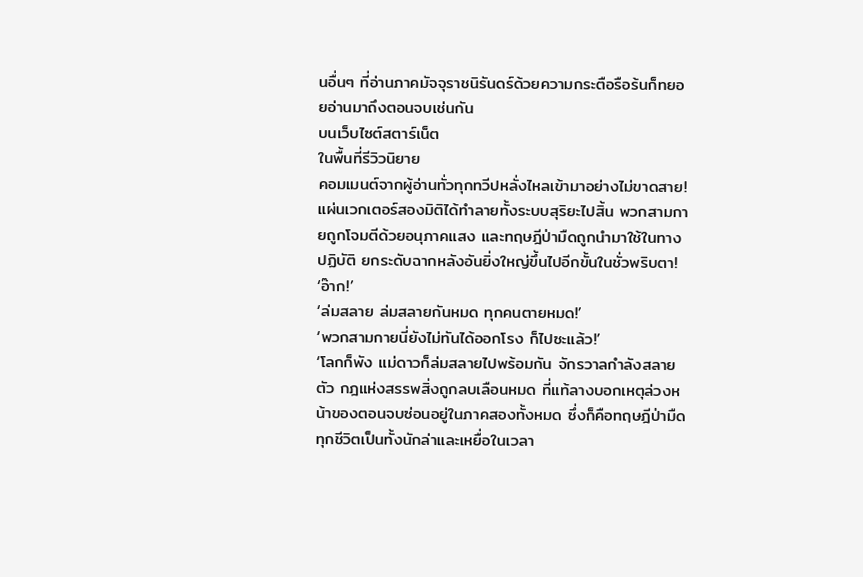นอื่นๆ ที่อ่านภาคมัจจุราชนิรันดร์ด้วยความกระตือรือร้นก็ทยอยอ่านมาถึงตอนจบเช่นกัน
บนเว็บไซต์สตาร์เน็ต
ในพื้นที่รีวิวนิยาย
คอมเมนต์จากผู้อ่านทั่วทุกทวีปหลั่งไหลเข้ามาอย่างไม่ขาดสาย!
แผ่นเวกเตอร์สองมิติได้ทำลายทั้งระบบสุริยะไปสิ้น พวกสามกายถูกโจมตีด้วยอนุภาคแสง และทฤษฎีป่ามืดถูกนำมาใช้ในทางปฏิบัติ ยกระดับฉากหลังอันยิ่งใหญ่ขึ้นไปอีกขั้นในชั่วพริบตา!
‘อ๊าก!’
‘ล่มสลาย ล่มสลายกันหมด ทุกคนตายหมด!’
‘พวกสามกายนี่ยังไม่ทันได้ออกโรง ก็ไปซะแล้ว!’
‘โลกก็พัง แม่ดาวก็ล่มสลายไปพร้อมกัน จักรวาลกำลังสลายตัว กฎแห่งสรรพสิ่งถูกลบเลือนหมด ที่แท้ลางบอกเหตุล่วงหน้าของตอนจบซ่อนอยู่ในภาคสองทั้งหมด ซึ่งก็คือทฤษฎีป่ามืด ทุกชีวิตเป็นทั้งนักล่าและเหยื่อในเวลา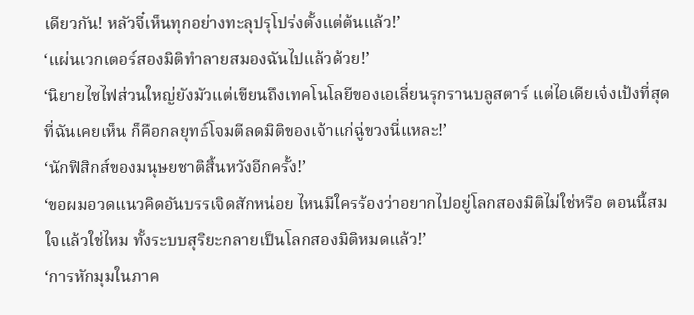เดียวกัน! หลัวจี๋เห็นทุกอย่างทะลุปรุโปร่งตั้งแต่ต้นแล้ว!’
‘แผ่นเวกเตอร์สองมิติทำลายสมองฉันไปแล้วด้วย!’
‘นิยายไซไฟส่วนใหญ่ยังมัวแต่เขียนถึงเทคโนโลยีของเอเลี่ยนรุกรานบลูสตาร์ แต่ไอเดียเจ๋งเป้งที่สุดที่ฉันเคยเห็น ก็คือกลยุทธ์โจมตีลดมิติของเจ้าแก่ฉู่ขวงนี่แหละ!’
‘นักฟิสิกส์ของมนุษยชาติสิ้นหวังอีกครั้ง!’
‘ขอผมอวดแนวคิดอันบรรเจิดสักหน่อย ไหนมีใครร้องว่าอยากไปอยู่โลกสองมิติไม่ใช่หรือ ตอนนี้สมใจแล้วใช่ไหม ทั้งระบบสุริยะกลายเป็นโลกสองมิติหมดแล้ว!’
‘การหักมุมในภาค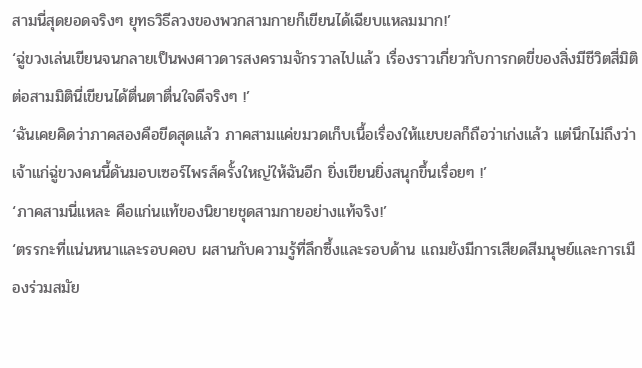สามนี่สุดยอดจริงๆ ยุทธวิธีลวงของพวกสามกายก็เขียนได้เฉียบแหลมมาก!’
‘ฉู่ขวงเล่นเขียนจนกลายเป็นพงศาวดารสงครามจักรวาลไปแล้ว เรื่องราวเกี่ยวกับการกดขี่ของสิ่งมีชีวิตสี่มิติต่อสามมิตินี่เขียนได้ตื่นตาตื่นใจดีจริงๆ !’
‘ฉันเคยคิดว่าภาคสองคือขีดสุดแล้ว ภาคสามแค่ขมวดเก็บเนื้อเรื่องให้แยบยลก็ถือว่าเก่งแล้ว แต่นึกไม่ถึงว่าเจ้าแก่ฉู่ขวงคนนี้ดันมอบเซอร์ไพรส์ครั้งใหญ่ให้ฉันอีก ยิ่งเขียนยิ่งสนุกขึ้นเรื่อยๆ !’
‘ภาคสามนี่แหละ คือแก่นแท้ของนิยายชุดสามกายอย่างแท้จริง!’
‘ตรรกะที่แน่นหนาและรอบคอบ ผสานกับความรู้ที่ลึกซึ้งและรอบด้าน แถมยังมีการเสียดสีมนุษย์และการเมืองร่วมสมัย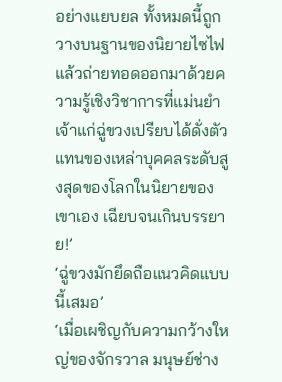อย่างแยบยล ทั้งหมดนี้ถูกวางบนฐานของนิยายไซไฟ แล้วถ่ายทอดออกมาด้วยความรู้เชิงวิชาการที่แม่นยำ เจ้าแก่ฉู่ขวงเปรียบได้ดั่งตัวแทนของเหล่าบุคคลระดับสูงสุดของโลกในนิยายของเขาเอง เฉียบจนเกินบรรยาย!’
‘ฉู่ขวงมักยึดถือแนวคิดแบบนี้เสมอ’
‘เมื่อเผชิญกับความกว้างใหญ่ของจักรวาล มนุษย์ช่าง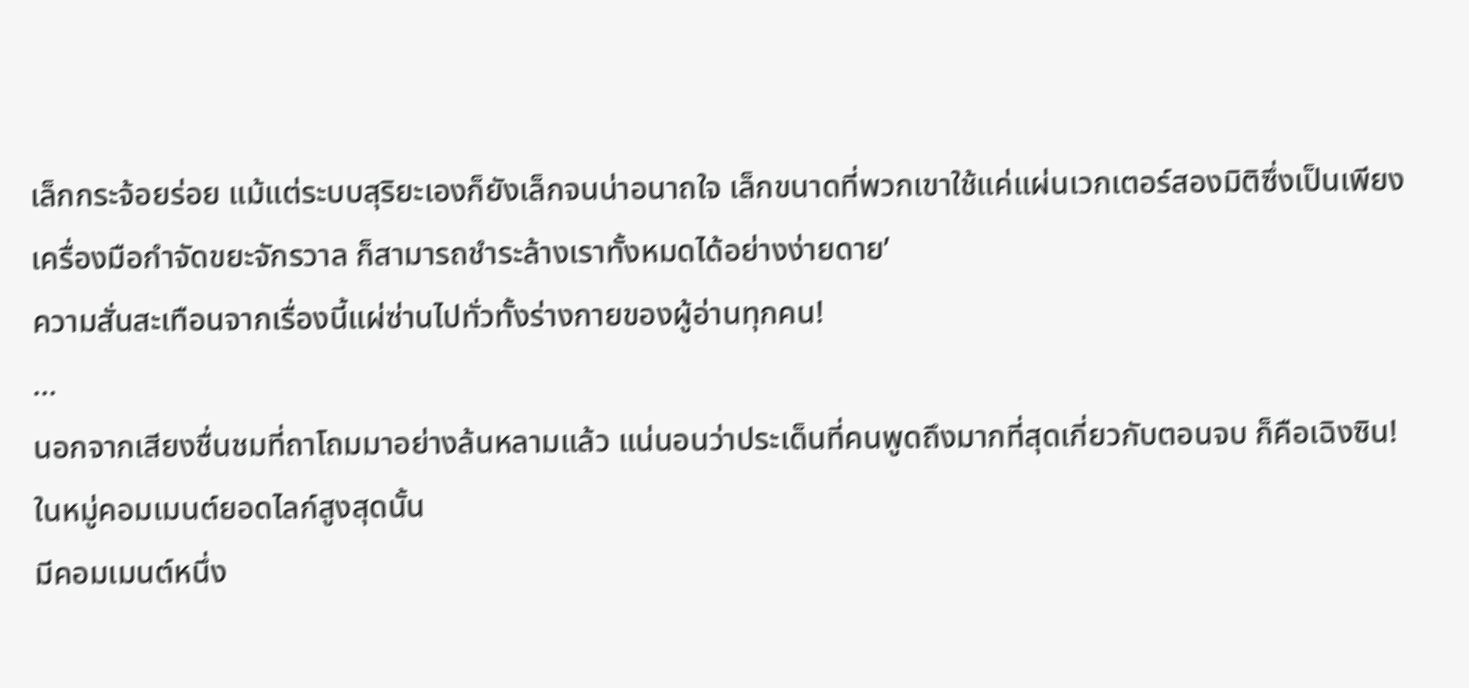เล็กกระจ้อยร่อย แม้แต่ระบบสุริยะเองก็ยังเล็กจนน่าอนาถใจ เล็กขนาดที่พวกเขาใช้แค่แผ่นเวกเตอร์สองมิติซึ่งเป็นเพียงเครื่องมือกำจัดขยะจักรวาล ก็สามารถชำระล้างเราทั้งหมดได้อย่างง่ายดาย’
ความสั่นสะเทือนจากเรื่องนี้แผ่ซ่านไปทั่วทั้งร่างกายของผู้อ่านทุกคน!
…
นอกจากเสียงชื่นชมที่ถาโถมมาอย่างล้นหลามแล้ว แน่นอนว่าประเด็นที่คนพูดถึงมากที่สุดเกี่ยวกับตอนจบ ก็คือเฉิงซิน!
ในหมู่คอมเมนต์ยอดไลก์สูงสุดนั้น
มีคอมเมนต์หนึ่ง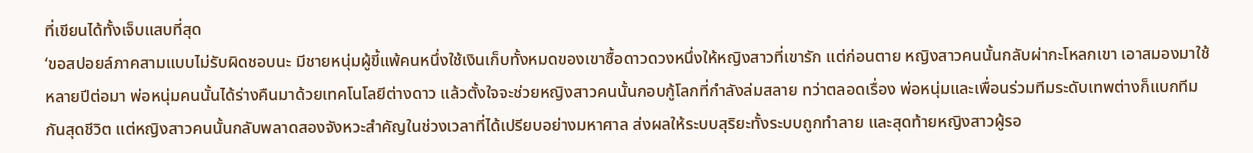ที่เขียนได้ทั้งเจ็บแสบที่สุด
‘ขอสปอยล์ภาคสามแบบไม่รับผิดชอบนะ มีชายหนุ่มผู้ขี้แพ้คนหนึ่งใช้เงินเก็บทั้งหมดของเขาซื้อดาวดวงหนึ่งให้หญิงสาวที่เขารัก แต่ก่อนตาย หญิงสาวคนนั้นกลับผ่ากะโหลกเขา เอาสมองมาใช้ หลายปีต่อมา พ่อหนุ่มคนนั้นได้ร่างคืนมาด้วยเทคโนโลยีต่างดาว แล้วตั้งใจจะช่วยหญิงสาวคนนั้นกอบกู้โลกที่กำลังล่มสลาย ทว่าตลอดเรื่อง พ่อหนุ่มและเพื่อนร่วมทีมระดับเทพต่างก็แบกทีมกันสุดชีวิต แต่หญิงสาวคนนั้นกลับพลาดสองจังหวะสำคัญในช่วงเวลาที่ได้เปรียบอย่างมหาศาล ส่งผลให้ระบบสุริยะทั้งระบบถูกทำลาย และสุดท้ายหญิงสาวผู้รอ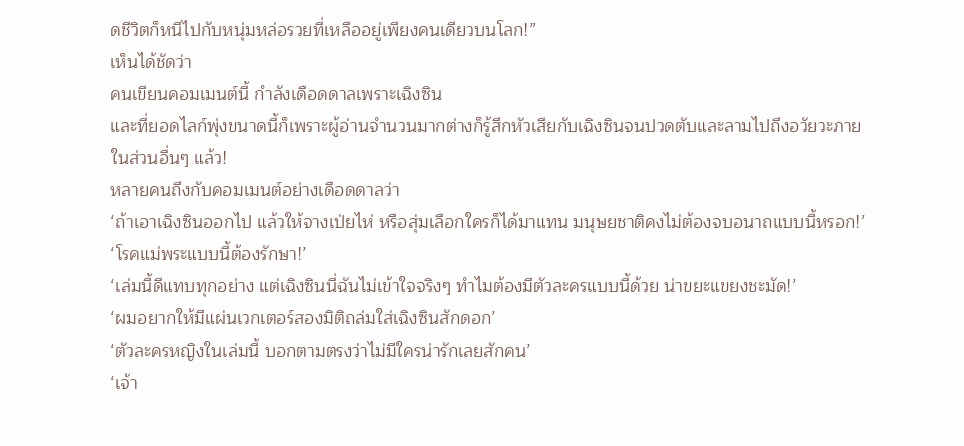ดชีวิตก็หนีไปกับหนุ่มหล่อรวยที่เหลืออยู่เพียงคนเดียวบนโลก!”
เห็นได้ชัดว่า
คนเขียนคอมเมนต์นี้ กำลังเดือดดาลเพราะเฉิงซิน
และที่ยอดไลก์พุ่งขนาดนี้ก็เพราะผู้อ่านจำนวนมากต่างก็รู้สึกหัวเสียกับเฉิงซินจนปวดตับและลามไปถึงอวัยวะภายในส่วนอื่นๆ แล้ว!
หลายคนถึงกับคอมเมนต์อย่างเดือดดาลว่า
‘ถ้าเอาเฉิงซินออกไป แล้วให้จางเป่ยไห่ หรือสุ่มเลือกใครก็ได้มาแทน มนุษยชาติคงไม่ต้องจบอนาถแบบนี้หรอก!’
‘โรคแม่พระแบบนี้ต้องรักษา!’
‘เล่มนี้ดีแทบทุกอย่าง แต่เฉิงซินนี่ฉันไม่เข้าใจจริงๆ ทำไมต้องมีตัวละครแบบนี้ด้วย น่าขยะแขยงชะมัด!’
‘ผมอยากให้มีแผ่นเวกเตอร์สองมิติถล่มใส่เฉิงซินสักดอก’
‘ตัวละครหญิงในเล่มนี้ บอกตามตรงว่าไม่มีใครน่ารักเลยสักคน’
‘เจ้า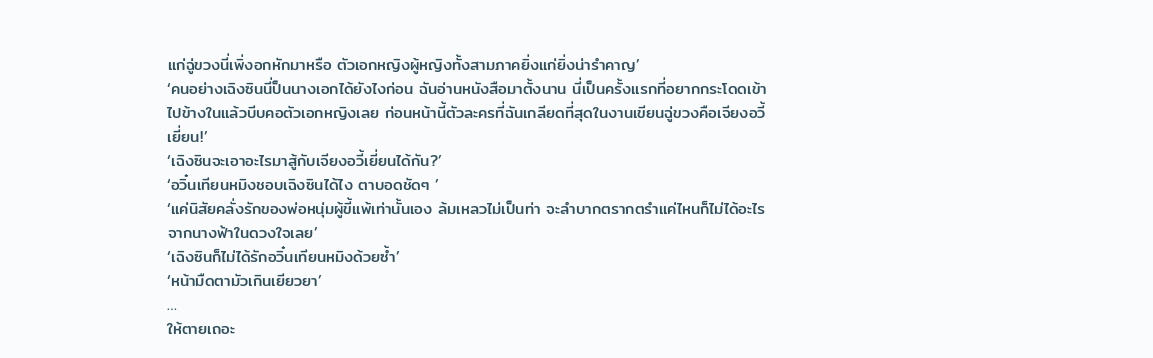แก่ฉู่ขวงนี่เพิ่งอกหักมาหรือ ตัวเอกหญิงผู้หญิงทั้งสามภาคยิ่งแก่ยิ่งน่ารำคาญ’
‘คนอย่างเฉิงซินนี่ป็นนางเอกได้ยังไงก่อน ฉันอ่านหนังสือมาตั้งนาน นี่เป็นครั้งแรกที่อยากกระโดดเข้าไปข้างในแล้วบีบคอตัวเอกหญิงเลย ก่อนหน้านี้ตัวละครที่ฉันเกลียดที่สุดในงานเขียนฉู่ขวงคือเจียงอวี้เยี่ยน!’
‘เฉิงซินจะเอาอะไรมาสู้กับเจียงอวี้เยี่ยนได้กัน?’
‘อวิ๋นเทียนหมิงชอบเฉิงซินได้ไง ตาบอดชัดๆ ’
‘แค่นิสัยคลั่งรักของพ่อหนุ่มผู้ขี้แพ้เท่านั้นเอง ล้มเหลวไม่เป็นท่า จะลำบากตรากตรำแค่ไหนก็ไม่ได้อะไรจากนางฟ้าในดวงใจเลย’
‘เฉิงซินก็ไม่ได้รักอวิ๋นเทียนหมิงด้วยซ้ำ’
‘หน้ามืดตามัวเกินเยียวยา’
…
ให้ตายเถอะ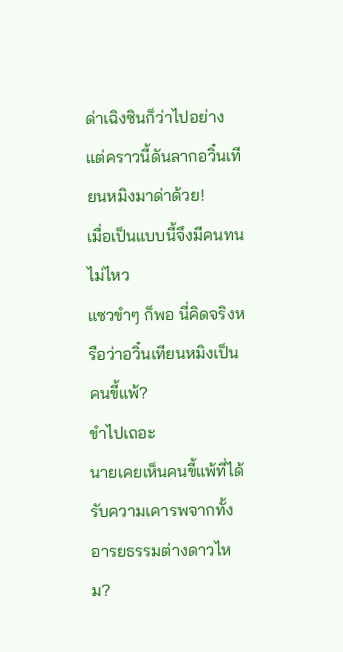ด่าเฉิงซินก็ว่าไปอย่าง
แต่คราวนี้ดันลากอวิ๋นเทียนหมิงมาด่าด้วย!
เมื่อเป็นแบบนี้จึงมีคนทนไม่ไหว
แซวขำๆ ก็พอ นี่คิดจริงหรือว่าอวิ๋นเทียนหมิงเป็นคนขี้แพ้?
ขำไปเถอะ
นายเคยเห็นคนขี้แพ้ที่ได้รับความเคารพจากทั้งอารยธรรมต่างดาวไหม?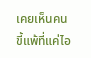เคยเห็นคนขี้แพ้ที่แค่ไอ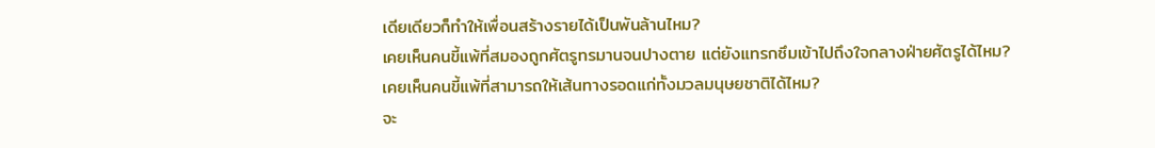เดียเดียวก็ทำให้เพื่อนสร้างรายได้เป็นพันล้านไหม?
เคยเห็นคนขี้แพ้ที่สมองถูกศัตรูทรมานจนปางตาย แต่ยังแทรกซึมเข้าไปถึงใจกลางฝ่ายศัตรูได้ไหม?
เคยเห็นคนขี้แพ้ที่สามารถให้เส้นทางรอดแก่ทั้งมวลมนุษยชาติได้ไหม?
จะ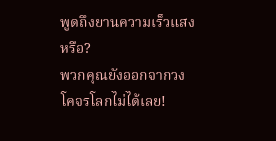พูดถึงยานความเร็วแสงหรือ?
พวกคุณยังออกจากวงโคจรโลกไม่ได้เลย!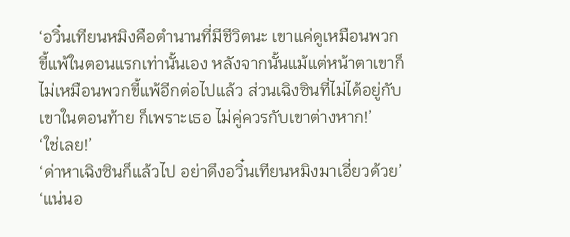‘อวิ๋นเทียนหมิงคือตำนานที่มีชีวิตนะ เขาแค่ดูเหมือนพวกขี้แพ้ในตอนแรกเท่านั้นเอง หลังจากนั้นแม้แต่หน้าตาเขาก็ไม่เหมือนพวกขี้แพ้อีกต่อไปแล้ว ส่วนเฉิงซินที่ไม่ได้อยู่กับเขาในตอนท้าย ก็เพราะเธอ ไม่คู่ควรกับเขาต่างหาก!’
‘ใช่เลย!’
‘ด่าหาเฉิงซินก็แล้วไป อย่าดึงอวิ๋นเทียนหมิงมาเอี่ยวด้วย’
‘แน่นอ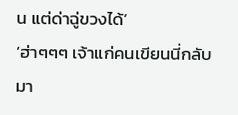น แต่ด่าฉู่ขวงได้’
‘ฮ่าๆๆๆ เจ้าแก่คนเขียนนี่กลับมา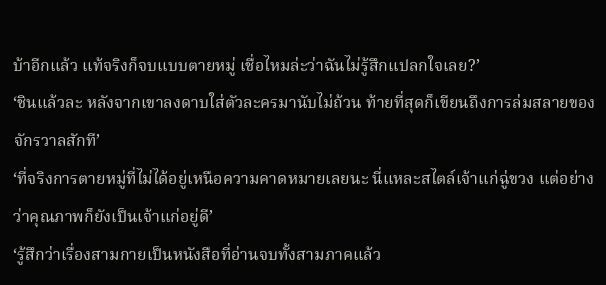บ้าอีกแล้ว แท้จริงก็จบแบบตายหมู่ เชื่อไหมล่ะว่าฉันไม่รู้สึกแปลกใจเลย?’
‘ชินแล้วละ หลังจากเขาลงดาบใส่ตัวละครมานับไม่ถ้วน ท้ายที่สุดก็เขียนถึงการล่มสลายของจักรวาลสักที’
‘ที่จริงการตายหมู่ที่ไม่ได้อยู่เหนือความคาดหมายเลยนะ นี่แหละสไตล์เจ้าแก่ฉู่ขวง แต่อย่างว่าคุณภาพก็ยังเป็นเจ้าแก่อยู่ดี’
‘รู้สึกว่าเรื่องสามกายเป็นหนังสือที่อ่านจบทั้งสามภาคแล้ว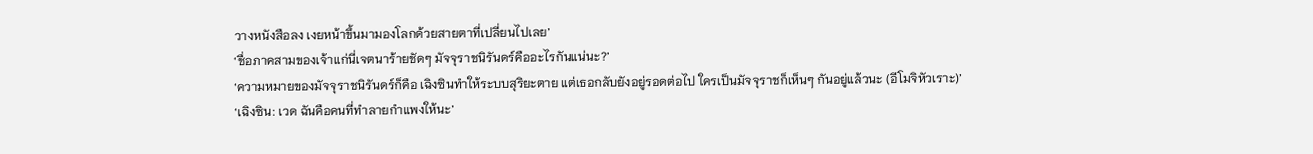วางหนังสือลง เงยหน้าขึ้นมามองโลกด้วยสายตาที่เปลี่ยนไปเลย’
‘ชื่อภาคสามของเจ้าแก่นี่เจตนาร้ายชัดๆ มัจจุราชนิรันดร์คืออะไรกันแน่นะ?’
‘ความหมายของมัจจุราชนิรันดร์ก็คือ เฉิงซินทำให้ระบบสุริยะตาย แต่เธอกลับยังอยู่รอดต่อไป ใครเป็นมัจจุราชก็เห็นๆ กันอยู่แล้วนะ (อีโมจิหัวเราะ)’
‘เฉิงซิน: เวด ฉันคือคนที่ทำลายกำแพงให้นะ’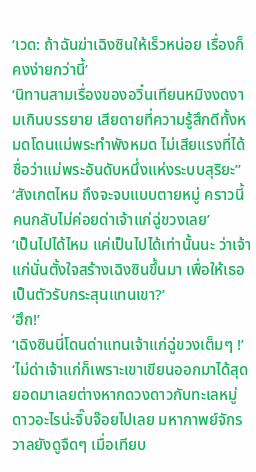‘เวด: ถ้าฉันฆ่าเฉิงซินให้เร็วหน่อย เรื่องก็คงง่ายกว่านี้’
‘นิทานสามเรื่องของอวิ๋นเทียนหมิงงดงามเกินบรรยาย เสียดายที่ความรู้สึกดีทั้งหมดโดนแม่พระทำพังหมด ไม่เสียแรงที่ได้ชื่อว่าแม่พระอันดับหนึ่งแห่งระบบสุริยะ’’
‘สังเกตไหม ถึงจะจบแบบตายหมู่ คราวนี้คนกลับไม่ค่อยด่าเจ้าแก่ฉู่ขวงเลย’
‘เป็นไปได้ไหม แค่เป็นไปได้เท่านั้นนะ ว่าเจ้าแก่นั่นตั้งใจสร้างเฉิงซินขึ้นมา เพื่อให้เธอเป็นตัวรับกระสุนแทนเขา?’
‘ฮึก!’
‘เฉิงซินนี่โดนด่าแทนเจ้าแก่ฉู่ขวงเต็มๆ !’
‘ไม่ด่าเจ้าแก่ก็เพราะเขาเขียนออกมาได้สุดยอดมาเลยต่างหากดวงดาวกับทะเลหมู่ดาวอะไรน่ะจิ๊บจ๊อยไปเลย มหากาพย์จักรวาลยังดูจืดๆ เมื่อเทียบ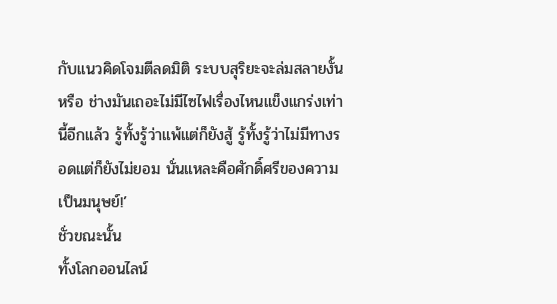กับแนวคิดโจมตีลดมิติ ระบบสุริยะจะล่มสลายงั้นหรือ ช่างมันเถอะไม่มีไซไฟเรื่องไหนแข็งแกร่งเท่านี้อีกแล้ว รู้ทั้งรู้ว่าแพ้แต่ก็ยังสู้ รู้ทั้งรู้ว่าไม่มีทางรอดแต่ก็ยังไม่ยอม นั่นแหละคือศักดิ์ศรีของความเป็นมนุษย์!’
ชั่วขณะนั้น
ทั้งโลกออนไลน์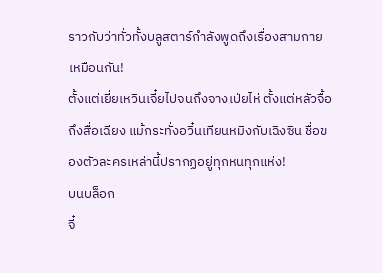ราวกับว่าทั่วทั้งบลูสตาร์กำลังพูดถึงเรื่องสามกายเหมือนกัน!
ตั้งแต่เยี่ยเหวินเจี๋ยไปจนถึงจางเป่ยไห่ ตั้งแต่หลัวจื้อถึงสื่อเฉียง แม้กระทั่งอวิ๋นเทียนหมิงกับเฉิงซิน ชื่อของตัวละครเหล่านี้ปรากฏอยู่ทุกหนทุกแห่ง!
บนบล็อก
จี๋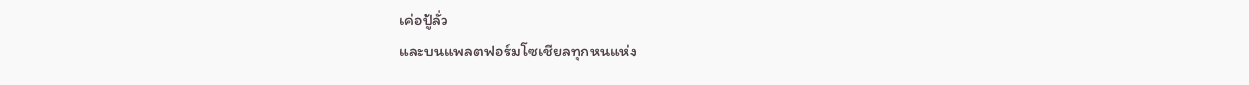เค่อปู้ลั่ว
และบนแพลตฟอร์มโซเชียลทุกหนแห่ง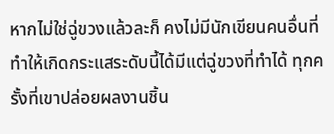หากไม่ใช่ฉู่ขวงแล้วละก็ คงไม่มีนักเขียนคนอื่นที่ทำให้เกิดกระแสระดับนี้ได้มีแต่ฉู่ขวงที่ทำได้ ทุกครั้งที่เขาปล่อยผลงานชิ้น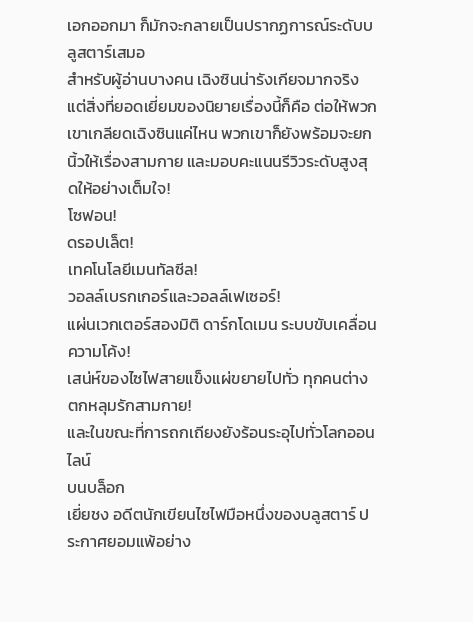เอกออกมา ก็มักจะกลายเป็นปรากฏการณ์ระดับบลูสตาร์เสมอ
สำหรับผู้อ่านบางคน เฉิงซินน่ารังเกียจมากจริง
แต่สิ่งที่ยอดเยี่ยมของนิยายเรื่องนี้ก็คือ ต่อให้พวกเขาเกลียดเฉิงซินแค่ไหน พวกเขาก็ยังพร้อมจะยกนิ้วให้เรื่องสามกาย และมอบคะแนนรีวิวระดับสูงสุดให้อย่างเต็มใจ!
โซฟอน!
ดรอปเล็ต!
เทคโนโลยีเมนทัลซีล!
วอลล์เบรกเกอร์และวอลล์เฟเซอร์!
แผ่นเวกเตอร์สองมิติ ดาร์กโดเมน ระบบขับเคลื่อนความโค้ง!
เสน่ห์ของไซไฟสายแข็งแผ่ขยายไปทั่ว ทุกคนต่างตกหลุมรักสามกาย!
และในขณะที่การถกเถียงยังร้อนระอุไปทั่วโลกออนไลน์
บนบล็อก
เยี่ยชง อดีตนักเขียนไซไฟมือหนึ่งของบลูสตาร์ ประกาศยอมแพ้อย่าง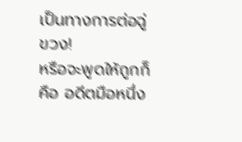เป็นทางการต่อฉู่ขวง!
หรือจะพูดให้ถูกก็คือ อดีตมือหนึ่ง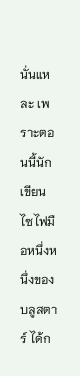นั่นแหละ เพราะตอนนี้นักเขียนไซไฟมือหนึ่งหนึ่งของบลูสตาร์ ได้ก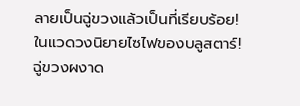ลายเป็นฉู่ขวงแล้วเป็นที่เรียบร้อย!
ในแวดวงนิยายไซไฟของบลูสตาร์!
ฉู่ขวงผงาด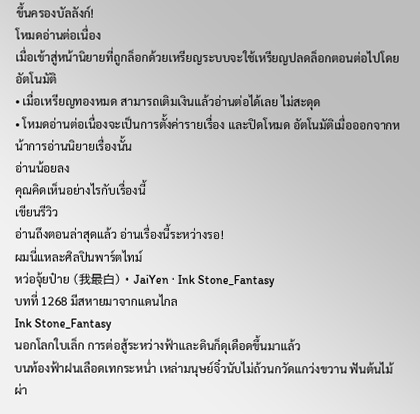ขึ้นครองบัลลังก์!
โหมดอ่านต่อเนื่อง
เมื่อเข้าสู่หน้านิยายที่ถูกล็อกด้วยเหรียญระบบจะใช้เหรียญปลดล็อกตอนต่อไปโดยอัตโนมัติ
• เมื่อเหรียญทองหมด สามารถเติมเงินแล้วอ่านต่อได้เลย ไม่สะดุด
• โหมดอ่านต่อเนื่องจะเป็นการตั้งค่ารายเรื่อง และปิดโหมด อัตโนมัติเมื่อออกจากหน้าการอ่านนิยายเรื่องนั้น
อ่านน้อยลง
คุณคิดเห็นอย่างไรกับเรื่องนี้
เขียนรีวิว
อ่านถึงตอนล่าสุดแล้ว อ่านเรื่องนี้ระหว่างรอ!
ผมนี่แหละศิลปินพาร์ตไทม์
หว่อจุ้ยป๋าย (我最白) · JaiYen · Ink Stone_Fantasy
บทที่ 1268 มีสหายมาจากแดนไกล
Ink Stone_Fantasy
นอกโลกใบเล็ก การต่อสู้ระหว่างฟ้าและดินก็ดุเดือดขึ้นมาแล้ว
บนท้องฟ้าฝนเลือดเทกระหน่ำ เหล่ามนุษย์จิ๋วนับไม่ถ้วนกวัดแกว่งขวาน ฟันต้นไม้ ผ่า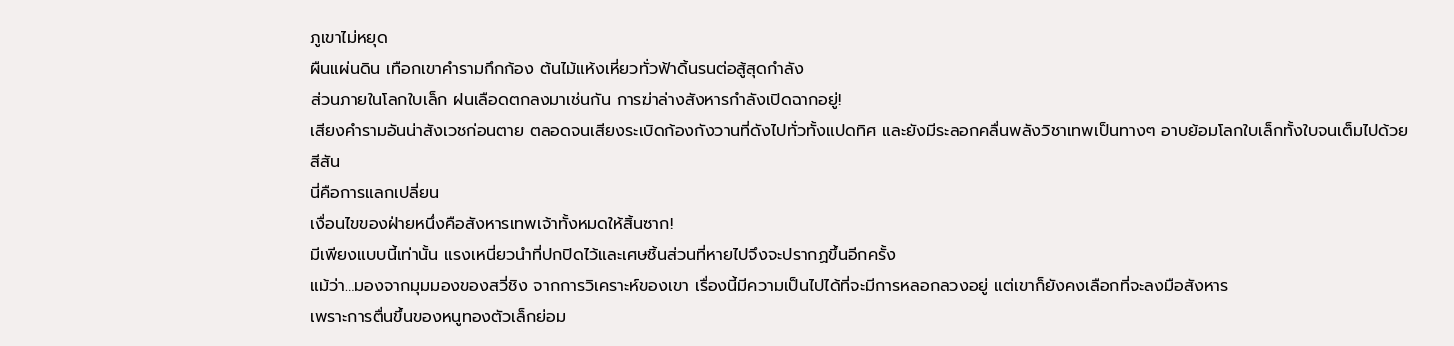ภูเขาไม่หยุด
ผืนแผ่นดิน เทือกเขาคำรามกึกก้อง ต้นไม้แห้งเหี่ยวทั่วฟ้าดิ้นรนต่อสู้สุดกำลัง
ส่วนภายในโลกใบเล็ก ฝนเลือดตกลงมาเช่นกัน การฆ่าล่างสังหารกำลังเปิดฉากอยู่!
เสียงคำรามอันน่าสังเวชก่อนตาย ตลอดจนเสียงระเบิดก้องกังวานที่ดังไปทั่วทั้งแปดทิศ และยังมีระลอกคลื่นพลังวิชาเทพเป็นทางๆ อาบย้อมโลกใบเล็กทั้งใบจนเต็มไปด้วยสีสัน
นี่คือการแลกเปลี่ยน
เงื่อนไขของฝ่ายหนึ่งคือสังหารเทพเจ้าทั้งหมดให้สิ้นซาก!
มีเพียงแบบนี้เท่านั้น แรงเหนี่ยวนำที่ปกปิดไว้และเศษชิ้นส่วนที่หายไปจึงจะปรากฏขึ้นอีกครั้ง
แม้ว่า…มองจากมุมมองของสวี่ชิง จากการวิเคราะห์ของเขา เรื่องนี้มีความเป็นไปได้ที่จะมีการหลอกลวงอยู่ แต่เขาก็ยังคงเลือกที่จะลงมือสังหาร
เพราะการตื่นขึ้นของหนูทองตัวเล็กย่อม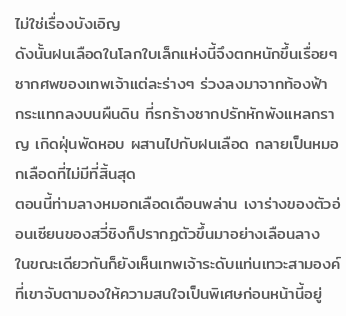ไม่ใช่เรื่องบังเอิญ
ดังนั้นฝนเลือดในโลกใบเล็กแห่งนี้จึงตกหนักขึ้นเรื่อยๆ
ซากศพของเทพเจ้าแต่ละร่างๆ ร่วงลงมาจากท้องฟ้า กระแทกลงบนผืนดิน ที่รกร้างซากปรักหักพังแหลกราญ เกิดฝุ่นพัดหอบ ผสานไปกับฝนเลือด กลายเป็นหมอกเลือดที่ไม่มีที่สิ้นสุด
ตอนนี้ท่ามลางหมอกเลือดเดือนพล่าน เงาร่างของตัวอ่อนเซียนของสวี่ชิงก็ปรากฏตัวขึ้นมาอย่างเลือนลาง
ในขณะเดียวกันก็ยังเห็นเทพเจ้าระดับแท่นเทวะสามองค์ที่เขาจับตามองให้ความสนใจเป็นพิเศษก่อนหน้านี้อยู่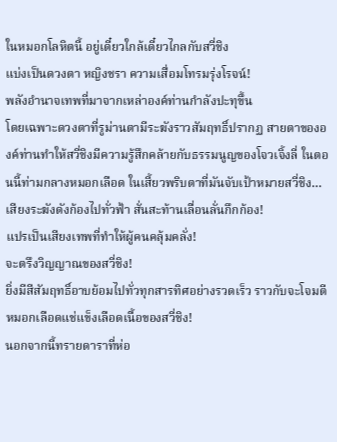ในหมอกโลหิตนี้ อยู่เดี๋ยวใกล้เดี๋ยวไกลกับสวี่ชิง
แบ่งเป็นดวงตา หญิงชรา ความเสื่อมโทรมรุ่งโรจน์!
พลังอำนาจเทพที่มาจากเหล่าองค์ท่านกำลังปะทุขึ้น
โดยเฉพาะดวงตาที่รูม่านตามีระฆังราวสัมฤทธิ์ปรากฏ สายตาขององค์ท่านทำให้สวี่ชิงมีความรู้สึกคล้ายกับธรรมนูญของโจวเจิ้งลี่ ในตอนนี้ท่ามกลางหมอกเลือด ในเสี้ยวพริบตาที่มันจับเป้าหมายสวี่ชิง…
เสียงระฆังดังก้องไปทั่วฟ้า สั่นสะท้านเลื่อนลั่นกึกก้อง!
แปรเป็นเสียงเทพที่ทำให้ผู้คนคลุ้มคลั่ง!
จะตรึงวิญญาณของสวี่ชิง!
ยิ่งมีสีสัมฤทธิ์อาบย้อมไปทั่วทุกสารทิศอย่างรวดเร็ว ราวกับจะโจมตีหมอกเลือดแช่แข็งเลือดเนื้อของสวี่ชิง!
นอกจากนี้ทรายดาราที่ห่อ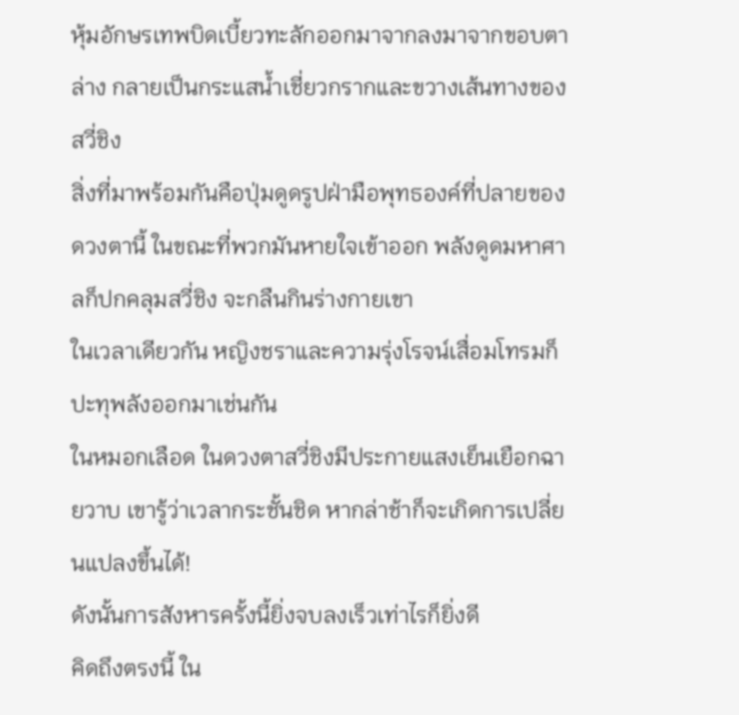หุ้มอักษรเทพบิดเบี้ยวทะลักออกมาจากลงมาจากขอบตาล่าง กลายเป็นกระแสน้ำเชี่ยวกรากและขวางเส้นทางของสวี่ชิง
สิ่งที่มาพร้อมกันคือปุ่มดูดรูปฝ่ามือพุทธองค์ที่ปลายของดวงตานี้ ในขณะที่พวกมันหายใจเข้าออก พลังดูดมหาศาลก็ปกคลุมสวี่ชิง จะกลืนกินร่างกายเขา
ในเวลาเดียวกัน หญิงชราและความรุ่งโรจน์เสื่อมโทรมก็ปะทุพลังออกมาเช่นกัน
ในหมอกเลือด ในดวงตาสวี่ชิงมีประกายแสงเย็นเยือกฉายวาบ เขารู้ว่าเวลากระชั้นชิด หากล่าช้าก็จะเกิดการเปลี่ยนแปลงขึ้นได้!
ดังนั้นการสังหารครั้งนี้ยิ่งจบลงเร็วเท่าไรก็ยิ่งดี
คิดถึงตรงนี้ ใน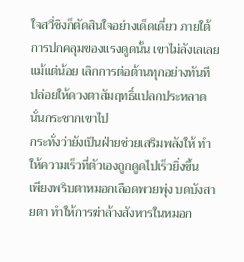ใจสวี่ชิงก็ตัดสินใจอย่างเด็ดเดี่ยว ภายใต้การปกคลุมของแรงดูดนั้น เขาไม่ลังเลเลยแม้แต่น้อย เลิกการต่อต้านทุกอย่างทันที ปล่อยให้ดวงตาสัมฤทธิ์แปลกประหลาดนั่นกระชากเขาไป
กระทั่งว่ายังเป็นฝ่ายช่วยเสริมพลังให้ ทำให้ความเร็วที่ตัวเองถูกดูดไปเร็วยิ่งขึ้น
เพียงพริบตาหมอกเลือดพวยพุ่ง บดบังสายตา ทำให้การฆ่าล้างสังหารในหมอก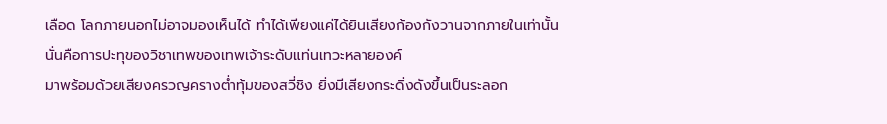เลือด โลกภายนอกไม่อาจมองเห็นได้ ทำได้เพียงแค่ได้ยินเสียงก้องกังวานจากภายในเท่านั้น
นั่นคือการปะทุของวิชาเทพของเทพเจ้าระดับแท่นเทวะหลายองค์
มาพร้อมด้วยเสียงครวญครางต่ำทุ้มของสวี่ชิง ยิ่งมีเสียงกระดิ่งดังขึ้นเป็นระลอก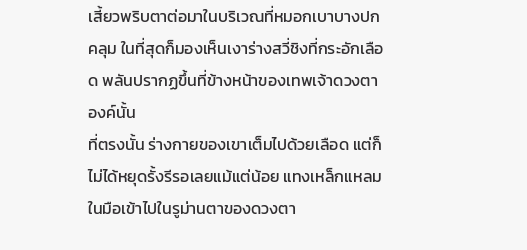เสี้ยวพริบตาต่อมาในบริเวณที่หมอกเบาบางปกคลุม ในที่สุดก็มองเห็นเงาร่างสวี่ชิงที่กระอักเลือด พลันปรากฏขึ้นที่ข้างหน้าของเทพเจ้าดวงตาองค์นั้น
ที่ตรงนั้น ร่างกายของเขาเต็มไปด้วยเลือด แต่ก็ไม่ได้หยุดรั้งรีรอเลยแม้แต่น้อย แทงเหล็กแหลมในมือเข้าไปในรูม่านตาของดวงตา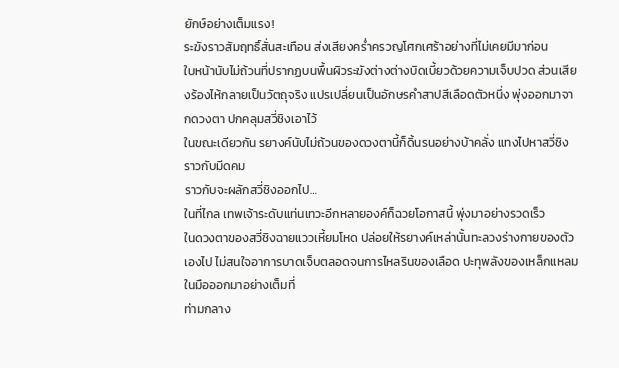ยักษ์อย่างเต็มแรง!
ระฆังราวสัมฤทธิ์สั่นสะเทือน ส่งเสียงคร่ำครวญโศกเศร้าอย่างที่ไม่เคยมีมาก่อน
ใบหน้านับไม่ถ้วนที่ปรากฏบนพื้นผิวระฆังต่างต่างบิดเบี้ยวด้วยความเจ็บปวด ส่วนเสียงร้องไห้กลายเป็นวัตถุจริง แปรเปลี่ยนเป็นอักษรคำสาปสีเลือดตัวหนึ่ง พุ่งออกมาจากดวงตา ปกคลุมสวี่ชิงเอาไว้
ในขณะเดียวกัน รยางค์นับไม่ถ้วนของดวงตานี้ก็ดิ้นรนอย่างบ้าคลั่ง แทงไปหาสวี่ชิงราวกับมีดคม
ราวกับจะผลักสวี่ชิงออกไป…
ในที่ไกล เทพเจ้าระดับแท่นเทวะอีกหลายองค์ก็ฉวยโอกาสนี้ พุ่งมาอย่างรวดเร็ว
ในดวงตาของสวี่ชิงฉายแววเหี้ยมโหด ปล่อยให้รยางค์เหล่านั้นทะลวงร่างกายของตัวเองไป ไม่สนใจอาการบาดเจ็บตลอดจนการไหลรินของเลือด ปะทุพลังของเหล็กแหลมในมือออกมาอย่างเต็มที่
ท่ามกลาง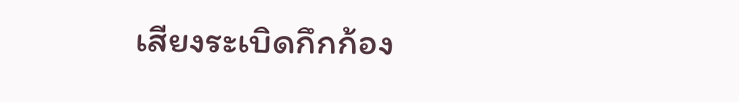เสียงระเบิดกึกก้อง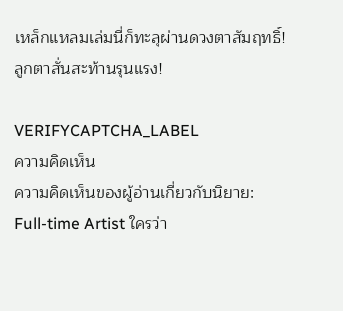เหล็กแหลมเล่มนี่ก็ทะลุผ่านดวงตาสัมฤทธิ์!
ลูกตาสั่นสะท้านรุนแรง!

VERIFYCAPTCHA_LABEL
ความคิดเห็น
ความคิดเห็นของผู้อ่านเกี่ยวกับนิยาย: Full-time Artist ใครว่า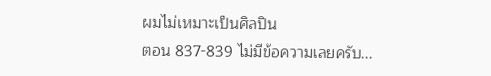ผมไม่เหมาะเป็นศิลปิน
ตอน 837-839 ไม่มีข้อความเลยครับ...